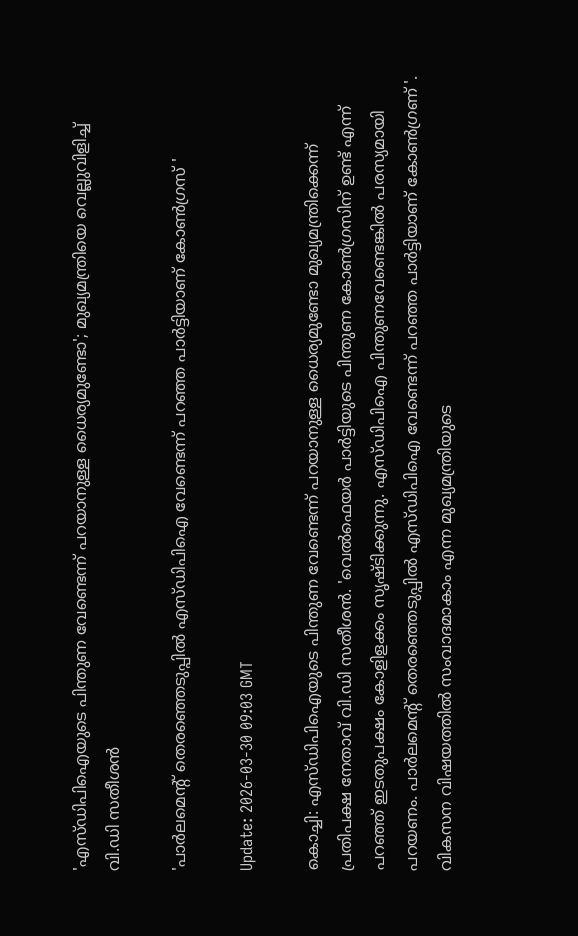'എസ്ഡിപിഐയുടെ പിന്തുണ വേണ്ടെന്ന് പറയാനുള്ള ധൈര്യമുണ്ടോ'; മുഖ്യമന്ത്രിയെ വെല്ലുവിളിച്ച് വി.ഡി സതീശൻ

'പാർലമെൻ്റ് തെരഞ്ഞെടുപ്പിൽ എസ്ഡിപിഐ വേണ്ടെന്ന് പറഞ്ഞ പാർട്ടിയാണ് കോൺഗ്രസ് '

Update: 2026-03-30 09:03 GMT

കൊച്ചി: എസ്ഡിപിഐയുടെ പിന്തുണ വേണ്ടെന്ന് പറയാനുള്ള ധൈര്യമുണ്ടോ മുഖ്യമന്ത്രിക്കെന്ന് പ്രതിപക്ഷ നേതാവ് വി.ഡി സതീശൻ. 'വെൽഫെയർ പാർട്ടിയുടെ പിന്തുണ കോൺഗ്രസിന് ഉണ്ട് എന്ന് പറഞ്ഞ് ഇടതുപക്ഷം കോളിളക്കം സൃഷ്ടിക്കുന്നു. എസ്ഡിപിഐ പിന്തുണവേണ്ടെങ്കിൽ പരസ്യമായി പറയണം. പാർലമെന്റ് തെരഞ്ഞെടുപ്പിൽ എസ്ഡിപിഐ വേണ്ടെന്ന് പറഞ്ഞ പാർട്ടിയാണ് കോൺഗ്രണ് '. വികസന വിഷയത്തിൽ സംവാദമാകാം എന്ന മുഖ്യമന്ത്രിയുടെ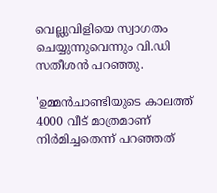വെല്ലുവിളിയെ സ്വാഗതം ചെയ്യുന്നുവെന്നും വി.ഡി സതീശൻ പറഞ്ഞു.

'ഉമ്മൻചാണ്ടിയുടെ കാലത്ത് 4000 വീട് മാത്രമാണ് നിർമിച്ചതെന്ന് പറഞ്ഞത്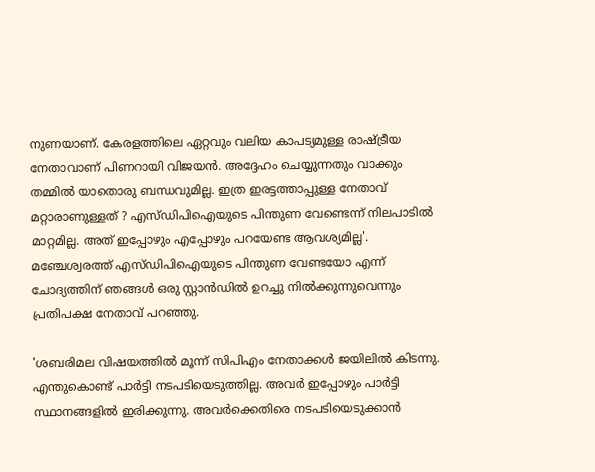നുണയാണ്. കേരളത്തിലെ ഏറ്റവും വലിയ കാപട്യമുള്ള രാഷ്ട്രീയ നേതാവാണ് പിണറായി വിജയൻ. അദ്ദേഹം ചെയ്യുന്നതും വാക്കും തമ്മിൽ യാതൊരു ബന്ധവുമില്ല. ഇത്ര ഇരട്ടത്താപ്പുള്ള നേതാവ് മറ്റാരാണുള്ളത് ? എസ്ഡിപിഐയുടെ പിന്തുണ വേണ്ടെന്ന് നിലപാടിൽ മാറ്റമില്ല. അത് ഇപ്പോഴും എപ്പോഴും പറയേണ്ട ആവശ്യമില്ല'. മഞ്ചേശ്വരത്ത് എസ്ഡിപിഐയുടെ പിന്തുണ വേണ്ടയോ എന്ന് ചോദ്യത്തിന് ഞങ്ങൾ ഒരു സ്റ്റാൻഡിൽ ഉറച്ചു നിൽക്കുന്നുവെന്നും പ്രതിപക്ഷ നേതാവ് പറഞ്ഞു.

'ശബരിമല വിഷയത്തിൽ മൂന്ന് സിപിഎം നേതാക്കൾ ജയിലിൽ കിടന്നു. എന്തുകൊണ്ട് പാർട്ടി നടപടിയെടുത്തില്ല. അവർ ഇപ്പോഴും പാർട്ടി സ്ഥാനങ്ങളിൽ ഇരിക്കുന്നു. അവർക്കെതിരെ നടപടിയെടുക്കാൻ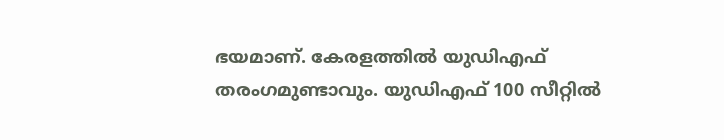ഭയമാണ്. കേരളത്തിൽ യുഡിഎഫ് തരംഗമുണ്ടാവും. യുഡിഎഫ് 100 സീറ്റിൽ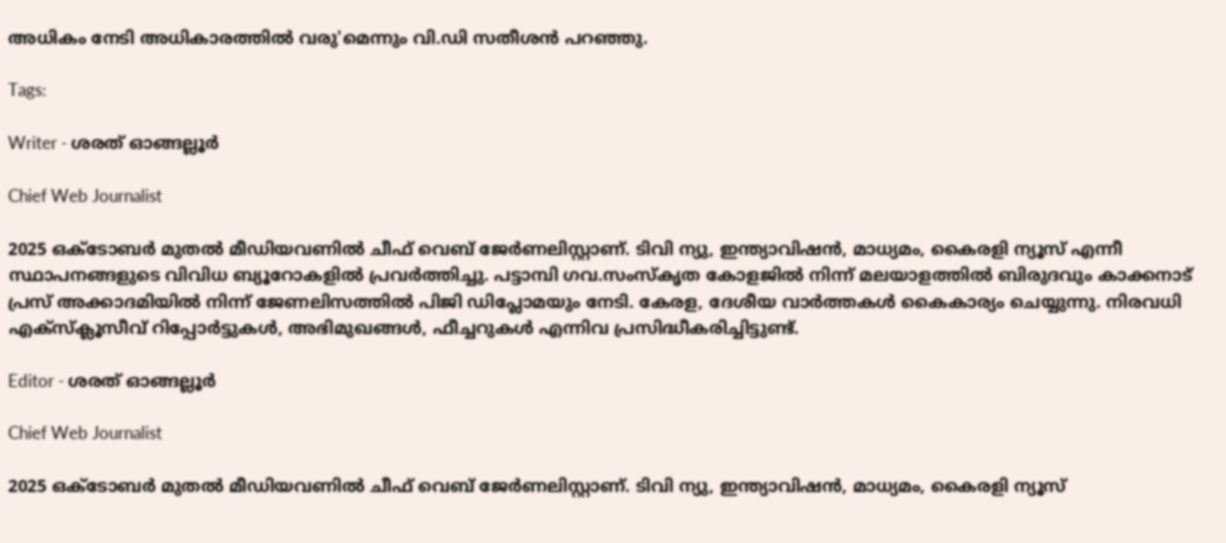അധികം നേടി അധികാരത്തിൽ വരു'മെന്നും വി.ഡി സതീശൻ പറഞ്ഞു.

Tags:

Writer - ശരത് ഓങ്ങല്ലൂർ

Chief Web Journalist

2025 ഒക്ടോബർ മുതൽ മീ‍ഡിയവണിൽ ചീഫ് വെബ് ജേർണലിസ്റ്റാണ്. ടിവി ന്യു, ഇന്ത്യാവിഷൻ, മാധ്യമം, കൈരളി ന്യൂസ് എന്നീ സ്ഥാപനങ്ങളുടെ വിവിധ ബ്യൂറോകളിൽ പ്രവർത്തിച്ചു. പട്ടാമ്പി ഗവ.സംസ്കൃത കോളജിൽ നിന്ന് മലയാളത്തിൽ ബിരുദവും കാക്കനാട് പ്രസ് അക്കാദമിയിൽ നിന്ന് ജേണലിസത്തിൽ പിജി ഡിപ്ലോമയും നേടി. കേരള, ദേശീയ വാർത്തകൾ കൈകാര്യം ചെയ്യുന്നു. നിരവധി എക്സ്ക്ലൂസീവ് റിപ്പോർട്ടുകൾ, അഭിമുഖങ്ങള്‍, ഫീച്ചറുകള്‍ എന്നിവ പ്രസിദ്ധീകരിച്ചിട്ടുണ്ട്.

Editor - ശരത് ഓങ്ങല്ലൂർ

Chief Web Journalist

2025 ഒക്ടോബർ മുതൽ മീ‍ഡിയവണിൽ ചീഫ് വെബ് ജേർണലിസ്റ്റാണ്. ടിവി ന്യു, ഇന്ത്യാവിഷൻ, മാധ്യമം, കൈരളി ന്യൂസ്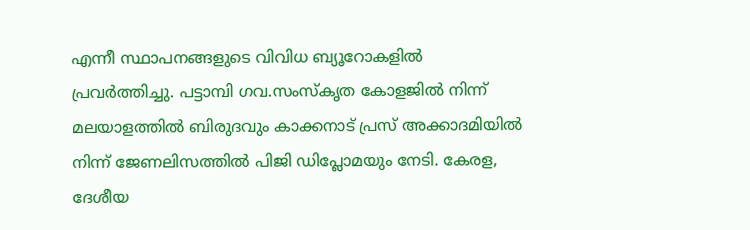എന്നീ സ്ഥാപനങ്ങളുടെ വിവിധ ബ്യൂറോകളിൽ പ്രവർത്തിച്ചു. പട്ടാമ്പി ഗവ.സംസ്കൃത കോളജിൽ നിന്ന് മലയാളത്തിൽ ബിരുദവും കാക്കനാട് പ്രസ് അക്കാദമിയിൽ നിന്ന് ജേണലിസത്തിൽ പിജി ഡിപ്ലോമയും നേടി. കേരള, ദേശീയ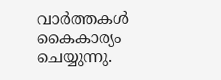വാർത്തകൾ കൈകാര്യം ചെയ്യുന്നു.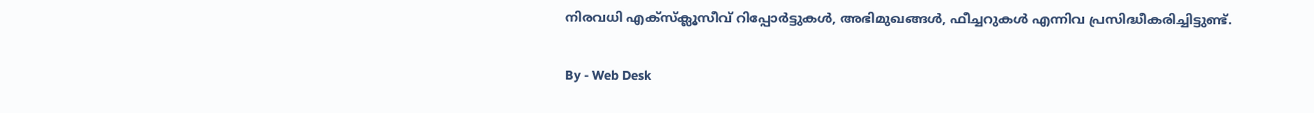നിരവധി എക്സ്ക്ലൂസീവ് റിപ്പോർട്ടുകൾ, അഭിമുഖങ്ങള്‍, ഫീച്ചറുകള്‍ എന്നിവ പ്രസിദ്ധീകരിച്ചിട്ടുണ്ട്.

By - Web Desk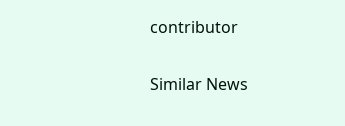contributor

Similar News